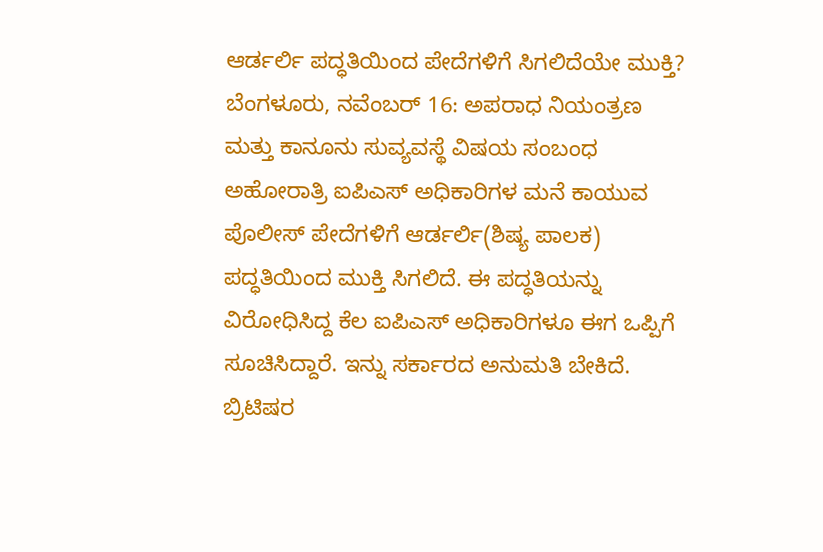ಆರ್ಡರ್ಲಿ ಪದ್ಧತಿಯಿಂದ ಪೇದೆಗಳಿಗೆ ಸಿಗಲಿದೆಯೇ ಮುಕ್ತಿ?
ಬೆಂಗಳೂರು, ನವೆಂಬರ್ 16: ಅಪರಾಧ ನಿಯಂತ್ರಣ ಮತ್ತು ಕಾನೂನು ಸುವ್ಯವಸ್ಥೆ ವಿಷಯ ಸಂಬಂಧ ಅಹೋರಾತ್ರಿ ಐಪಿಎಸ್ ಅಧಿಕಾರಿಗಳ ಮನೆ ಕಾಯುವ ಪೊಲೀಸ್ ಪೇದೆಗಳಿಗೆ ಆರ್ಡರ್ಲಿ(ಶಿಷ್ಯ ಪಾಲಕ) ಪದ್ಧತಿಯಿಂದ ಮುಕ್ತಿ ಸಿಗಲಿದೆ. ಈ ಪದ್ಧತಿಯನ್ನು ವಿರೋಧಿಸಿದ್ದ ಕೆಲ ಐಪಿಎಸ್ ಅಧಿಕಾರಿಗಳೂ ಈಗ ಒಪ್ಪಿಗೆ ಸೂಚಿಸಿದ್ದಾರೆ. ಇನ್ನು ಸರ್ಕಾರದ ಅನುಮತಿ ಬೇಕಿದೆ.
ಬ್ರಿಟಿಷರ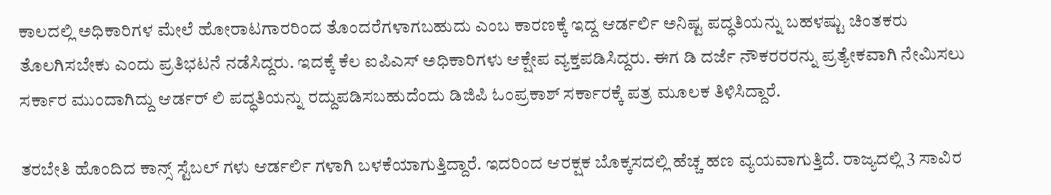ಕಾಲದಲ್ಲಿ ಅಧಿಕಾರಿಗಳ ಮೇಲೆ ಹೋರಾಟಗಾರರಿಂದ ತೊಂದರೆಗಳಾಗಬಹುದು ಎಂಬ ಕಾರಣಕ್ಕೆ ಇದ್ದ ಆರ್ಡರ್ಲಿ ಅನಿಷ್ಟ ಪದ್ಧತಿಯನ್ನು ಬಹಳಷ್ಟು ಚಿಂತಕರು ತೊಲಗಿಸಬೇಕು ಎಂದು ಪ್ರತಿಭಟನೆ ನಡೆಸಿದ್ದರು. ಇದಕ್ಕೆ ಕೆಲ ಐಪಿಎಸ್ ಅಧಿಕಾರಿಗಳು ಆಕ್ಷೇಪ ವ್ಯಕ್ತಪಡಿಸಿದ್ದರು. ಈಗ ಡಿ ದರ್ಜೆ ನೌಕರರರನ್ನು ಪ್ರತ್ಯೇಕವಾಗಿ ನೇಮಿಸಲು ಸರ್ಕಾರ ಮುಂದಾಗಿದ್ದು ಆರ್ಡರ್ ಲಿ ಪದ್ಧತಿಯನ್ನು ರದ್ದುಪಡಿಸಬಹುದೆಂದು ಡಿಜಿಪಿ ಓಂಪ್ರಕಾಶ್ ಸರ್ಕಾರಕ್ಕೆ ಪತ್ರ ಮೂಲಕ ತಿಳಿಸಿದ್ದಾರೆ.

ತರಬೇತಿ ಹೊಂದಿದ ಕಾನ್ಸ್ ಸ್ಟೆಬಲ್ ಗಳು ಆರ್ಡರ್ಲಿ ಗಳಾಗಿ ಬಳಕೆಯಾಗುತ್ತಿದ್ದಾರೆ. ಇದರಿಂದ ಆರಕ್ಷಕ ಬೊಕ್ಕಸದಲ್ಲಿ ಹೆಚ್ಚ ಹಣ ವ್ಯಯವಾಗುತ್ತಿದೆ. ರಾಜ್ಯದಲ್ಲಿ 3 ಸಾವಿರ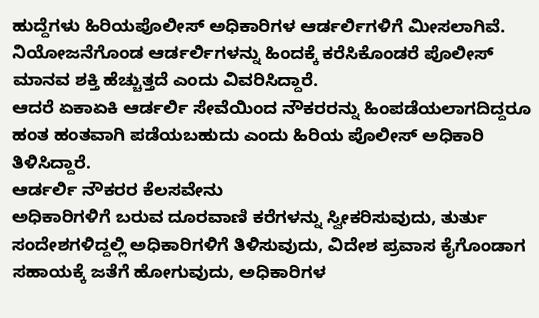ಹುದ್ದೆಗಳು ಹಿರಿಯಪೊಲೀಸ್ ಅಧಿಕಾರಿಗಳ ಆರ್ಡರ್ಲಿಗಳಿಗೆ ಮೀಸಲಾಗಿವೆ. ನಿಯೋಜನೆಗೊಂಡ ಆರ್ಡರ್ಲಿಗಳನ್ನು ಹಿಂದಕ್ಕೆ ಕರೆಸಿಕೊಂಡರೆ ಪೊಲೀಸ್ ಮಾನವ ಶಕ್ತಿ ಹೆಚ್ಚುತ್ತದೆ ಎಂದು ವಿವರಿಸಿದ್ದಾರೆ.
ಆದರೆ ಏಕಾಏಕಿ ಆರ್ಡರ್ಲಿ ಸೇವೆಯಿಂದ ನೌಕರರನ್ನು ಹಿಂಪಡೆಯಲಾಗದಿದ್ದರೂ ಹಂತ ಹಂತವಾಗಿ ಪಡೆಯಬಹುದು ಎಂದು ಹಿರಿಯ ಪೊಲೀಸ್ ಅಧಿಕಾರಿ ತಿಳಿಸಿದ್ದಾರೆ.
ಆರ್ಡರ್ಲಿ ನೌಕರರ ಕೆಲಸವೇನು
ಅಧಿಕಾರಿಗಳಿಗೆ ಬರುವ ದೂರವಾಣಿ ಕರೆಗಳನ್ನು ಸ್ವೀಕರಿಸುವುದು, ತುರ್ತು ಸಂದೇಶಗಳಿದ್ದಲ್ಲಿ ಅಧಿಕಾರಿಗಳಿಗೆ ತಿಳಿಸುವುದು, ವಿದೇಶ ಪ್ರವಾಸ ಕೈಗೊಂಡಾಗ ಸಹಾಯಕ್ಕೆ ಜತೆಗೆ ಹೋಗುವುದು, ಅಧಿಕಾರಿಗಳ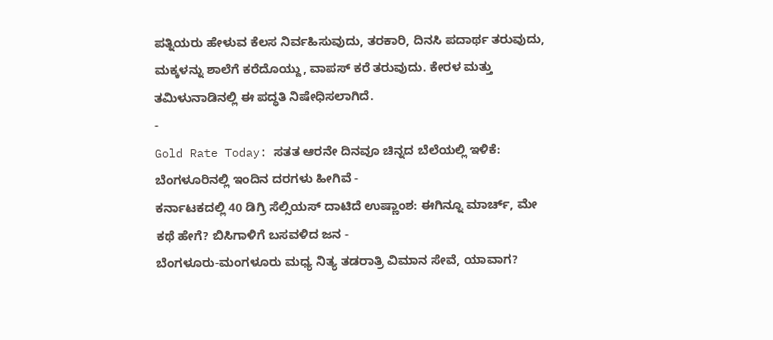ಪತ್ನಿಯರು ಹೇಳುವ ಕೆಲಸ ನಿರ್ವಹಿಸುವುದು, ತರಕಾರಿ, ದಿನಸಿ ಪದಾರ್ಥ ತರುವುದು, ಮಕ್ಕಳನ್ನು ಶಾಲೆಗೆ ಕರೆದೊಯ್ದು, ವಾಪಸ್ ಕರೆ ತರುವುದು. ಕೇರಳ ಮತ್ತು ತಮಿಳುನಾಡಿನಲ್ಲಿ ಈ ಪದ್ಧತಿ ನಿಷೇಧಿಸಲಾಗಿದೆ.
-
Gold Rate Today: ಸತತ ಆರನೇ ದಿನವೂ ಚಿನ್ನದ ಬೆಲೆಯಲ್ಲಿ ಇಳಿಕೆ: ಬೆಂಗಳೂರಿನಲ್ಲಿ ಇಂದಿನ ದರಗಳು ಹೀಗಿವೆ -
ಕರ್ನಾಟಕದಲ್ಲಿ 40 ಡಿಗ್ರಿ ಸೆಲ್ಸಿಯಸ್ ದಾಟಿದೆ ಉಷ್ಣಾಂಶ: ಈಗಿನ್ನೂ ಮಾರ್ಚ್, ಮೇ ಕಥೆ ಹೇಗೆ? ಬಿಸಿಗಾಳಿಗೆ ಬಸವಳಿದ ಜನ -
ಬೆಂಗಳೂರು-ಮಂಗಳೂರು ಮಧ್ಯ ನಿತ್ಯ ತಡರಾತ್ರಿ ವಿಮಾನ ಸೇವೆ, ಯಾವಾಗ?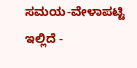ಸಮಯ-ವೇಳಾಪಟ್ಟಿ ಇಲ್ಲಿದೆ -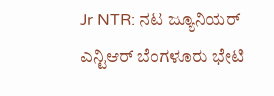Jr NTR: ನಟ ಜ್ಯೂನಿಯರ್ ಎನ್ಟಿಆರ್ ಬೆಂಗಳೂರು ಭೇಟಿ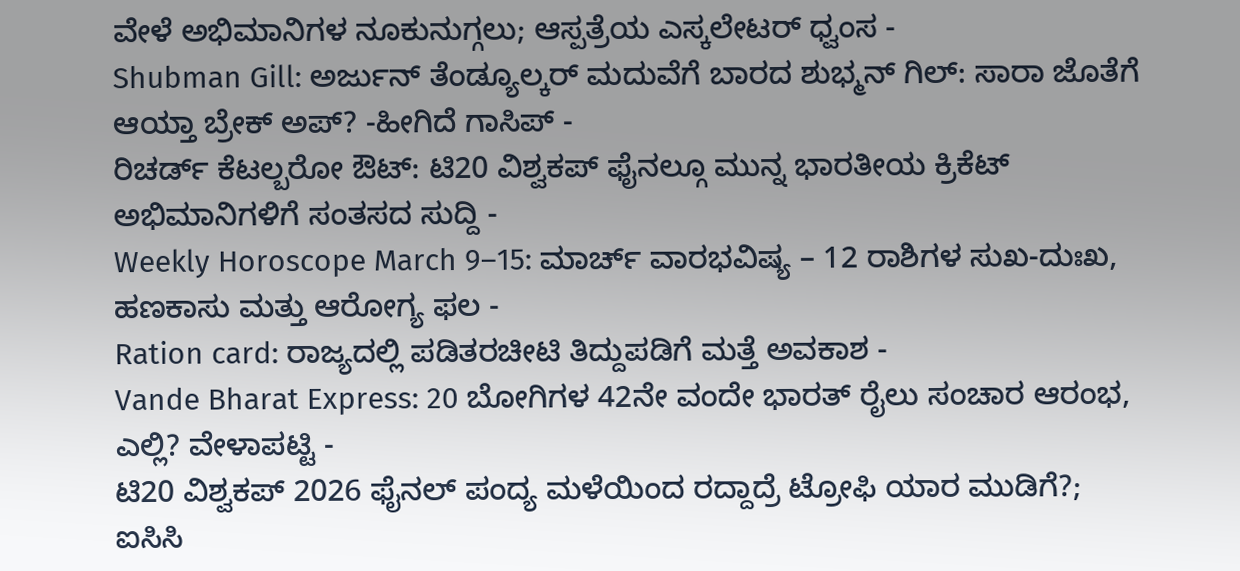ವೇಳೆ ಅಭಿಮಾನಿಗಳ ನೂಕುನುಗ್ಗಲು; ಆಸ್ಪತ್ರೆಯ ಎಸ್ಕಲೇಟರ್ ಧ್ವಂಸ -
Shubman Gill: ಅರ್ಜುನ್ ತೆಂಡ್ಯೂಲ್ಕರ್ ಮದುವೆಗೆ ಬಾರದ ಶುಭ್ಮನ್ ಗಿಲ್: ಸಾರಾ ಜೊತೆಗೆ ಆಯ್ತಾ ಬ್ರೇಕ್ ಅಪ್? -ಹೀಗಿದೆ ಗಾಸಿಪ್ -
ರಿಚರ್ಡ್ ಕೆಟಲ್ಬರೋ ಔಟ್: ಟಿ20 ವಿಶ್ವಕಪ್ ಫೈನಲ್ಗೂ ಮುನ್ನ ಭಾರತೀಯ ಕ್ರಿಕೆಟ್ ಅಭಿಮಾನಿಗಳಿಗೆ ಸಂತಸದ ಸುದ್ದಿ -
Weekly Horoscope March 9–15: ಮಾರ್ಚ್ ವಾರಭವಿಷ್ಯ – 12 ರಾಶಿಗಳ ಸುಖ-ದುಃಖ, ಹಣಕಾಸು ಮತ್ತು ಆರೋಗ್ಯ ಫಲ -
Ration card: ರಾಜ್ಯದಲ್ಲಿ ಪಡಿತರಚೀಟಿ ತಿದ್ದುಪಡಿಗೆ ಮತ್ತೆ ಅವಕಾಶ -
Vande Bharat Express: 20 ಬೋಗಿಗಳ 42ನೇ ವಂದೇ ಭಾರತ್ ರೈಲು ಸಂಚಾರ ಆರಂಭ, ಎಲ್ಲಿ? ವೇಳಾಪಟ್ಟಿ -
ಟಿ20 ವಿಶ್ವಕಪ್ 2026 ಫೈನಲ್ ಪಂದ್ಯ ಮಳೆಯಿಂದ ರದ್ದಾದ್ರೆ ಟ್ರೋಫಿ ಯಾರ ಮುಡಿಗೆ?; ಐಸಿಸಿ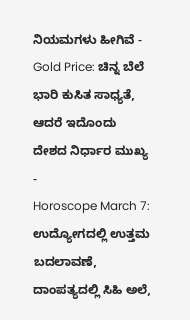ನಿಯಮಗಳು ಹೀಗಿವೆ -
Gold Price: ಚಿನ್ನ ಬೆಲೆ ಭಾರಿ ಕುಸಿತ ಸಾಧ್ಯತೆ, ಆದರೆ ಇದೊಂದು ದೇಶದ ನಿರ್ಧಾರ ಮುಖ್ಯ -
Horoscope March 7: ಉದ್ಯೋಗದಲ್ಲಿ ಉತ್ತಮ ಬದಲಾವಣೆ, ದಾಂಪತ್ಯದಲ್ಲಿ ಸಿಹಿ ಅಲೆ,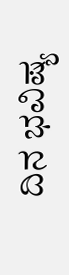ದಿನ ಭವಿಷ್ಯ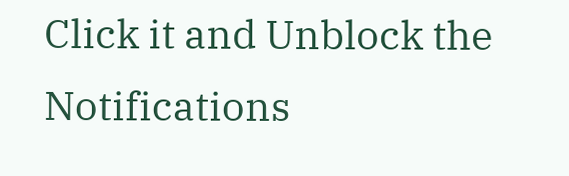Click it and Unblock the Notifications